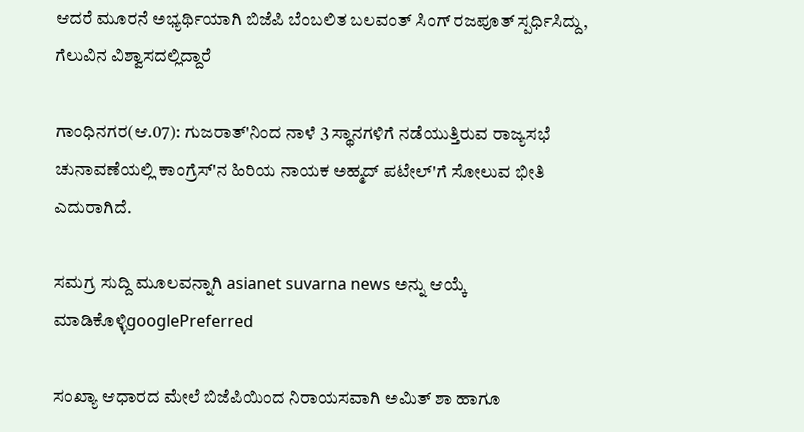ಆದರೆ ಮೂರನೆ ಅಭ್ಯರ್ಥಿಯಾಗಿ ಬಿಜೆಪಿ ಬೆಂಬಲಿತ ಬಲವಂತ್ ಸಿಂಗ್ ರಜಪೂತ್ ಸ್ಪರ್ಧಿಸಿದ್ದು, ಗೆಲುವಿನ ವಿಶ್ವಾಸದಲ್ಲಿದ್ದಾರೆ

ಗಾಂಧಿನಗರ(ಆ.07): ಗುಜರಾತ್'ನಿಂದ ನಾಳೆ 3 ಸ್ಥಾನಗಳಿಗೆ ನಡೆಯುತ್ತಿರುವ ರಾಜ್ಯಸಭೆ ಚುನಾವಣೆಯಲ್ಲಿ ಕಾಂಗ್ರೆಸ್'ನ ಹಿರಿಯ ನಾಯಕ ಅಹ್ಮದ್ ಪಟೇಲ್'ಗೆ ಸೋಲುವ ಭೀತಿ ಎದುರಾಗಿದೆ.

ಸಮಗ್ರ ಸುದ್ದಿ ಮೂಲವನ್ನಾಗಿ asianet suvarna news ಅನ್ನು ಆಯ್ಕೆ ಮಾಡಿಕೊಳ್ಳಿgooglePreferred

ಸಂಖ್ಯಾ ಆಧಾರದ ಮೇಲೆ ಬಿಜೆಪಿಯಿಂದ ನಿರಾಯಸವಾಗಿ ಅಮಿತ್ ಶಾ ಹಾಗೂ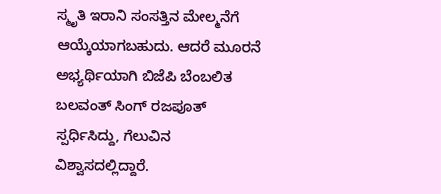ಸ್ಮೃತಿ ಇರಾನಿ ಸಂಸತ್ತಿನ ಮೇಲ್ಮನೆಗೆ ಆಯ್ಕೆಯಾಗಬಹುದು. ಆದರೆ ಮೂರನೆ ಅಭ್ಯರ್ಥಿಯಾಗಿ ಬಿಜೆಪಿ ಬೆಂಬಲಿತ ಬಲವಂತ್ ಸಿಂಗ್ ರಜಪೂತ್ ಸ್ಪರ್ಧಿಸಿದ್ದು, ಗೆಲುವಿನ ವಿಶ್ವಾಸದಲ್ಲಿದ್ದಾರೆ.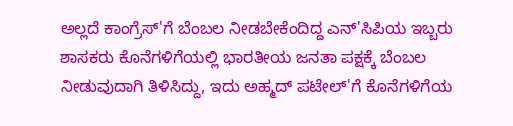ಅಲ್ಲದೆ ಕಾಂಗ್ರೆಸ್'ಗೆ ಬೆಂಬಲ ನೀಡಬೇಕೆಂದಿದ್ದ ಎನ್'ಸಿಪಿಯ ಇಬ್ಬರು ಶಾಸಕರು ಕೊನೆಗಳಿಗೆಯಲ್ಲಿ ಭಾರತೀಯ ಜನತಾ ಪಕ್ಷಕ್ಕೆ ಬೆಂಬಲ ನೀಡುವುದಾಗಿ ತಿಳಿಸಿದ್ದು, ಇದು ಅಹ್ಮದ್ ಪಟೇಲ್'ಗೆ ಕೊನೆಗಳಿಗೆಯ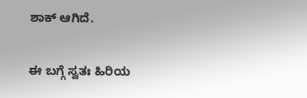ಶಾಕ್ ಆಗಿದೆ.

ಈ ಬಗ್ಗೆ ಸ್ವತಃ ಹಿರಿಯ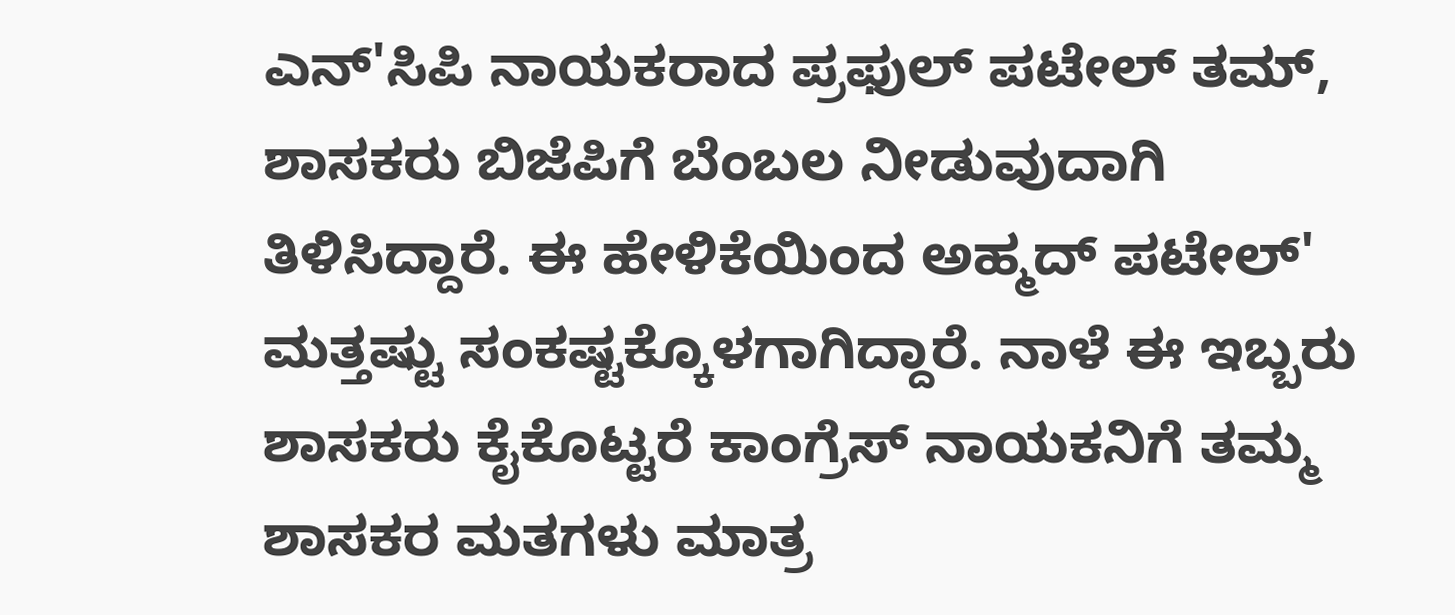ಎನ್'ಸಿಪಿ ನಾಯಕರಾದ ಪ್ರಫುಲ್ ಪಟೇಲ್ ತಮ್, ಶಾಸಕರು ಬಿಜೆಪಿಗೆ ಬೆಂಬಲ ನೀಡುವುದಾಗಿ ತಿಳಿಸಿದ್ದಾರೆ. ಈ ಹೇಳಿಕೆಯಿಂದ ಅಹ್ಮದ್ ಪಟೇಲ್' ಮತ್ತಷ್ಟು ಸಂಕಷ್ಟಕ್ಕೊಳಗಾಗಿದ್ದಾರೆ. ನಾಳೆ ಈ ಇಬ್ಬರು ಶಾಸಕರು ಕೈಕೊಟ್ಟರೆ ಕಾಂಗ್ರೆಸ್ ನಾಯಕನಿಗೆ ತಮ್ಮ ಶಾಸಕರ ಮತಗಳು ಮಾತ್ರ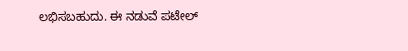ಲಭಿಸಬಹುದು. ಈ ನಡುವೆ ಪಟೇಲ್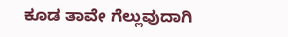ಕೂಡ ತಾವೇ ಗೆಲ್ಲುವುದಾಗಿ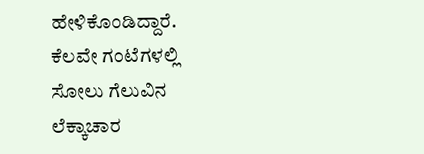ಹೇಳಿಕೊಂಡಿದ್ದಾರೆ. ಕೆಲವೇ ಗಂಟೆಗಳಲ್ಲಿ ಸೋಲು ಗೆಲುವಿನ ಲೆಕ್ಕಾಚಾರ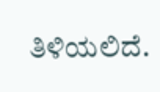ತಿಳಿಯಲಿದೆ.